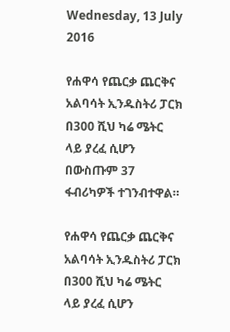Wednesday, 13 July 2016

የሐዋሳ የጨርቃ ጨርቅና አልባሳት ኢንዱስትሪ ፓርክ በ300 ሺህ ካሬ ሜትር ላይ ያረፈ ሲሆን በውስጡም 37 ፋብሪካዎች ተገንብተዋል።

የሐዋሳ የጨርቃ ጨርቅና አልባሳት ኢንዱስትሪ ፓርክ በ300 ሺህ ካሬ ሜትር ላይ ያረፈ ሲሆን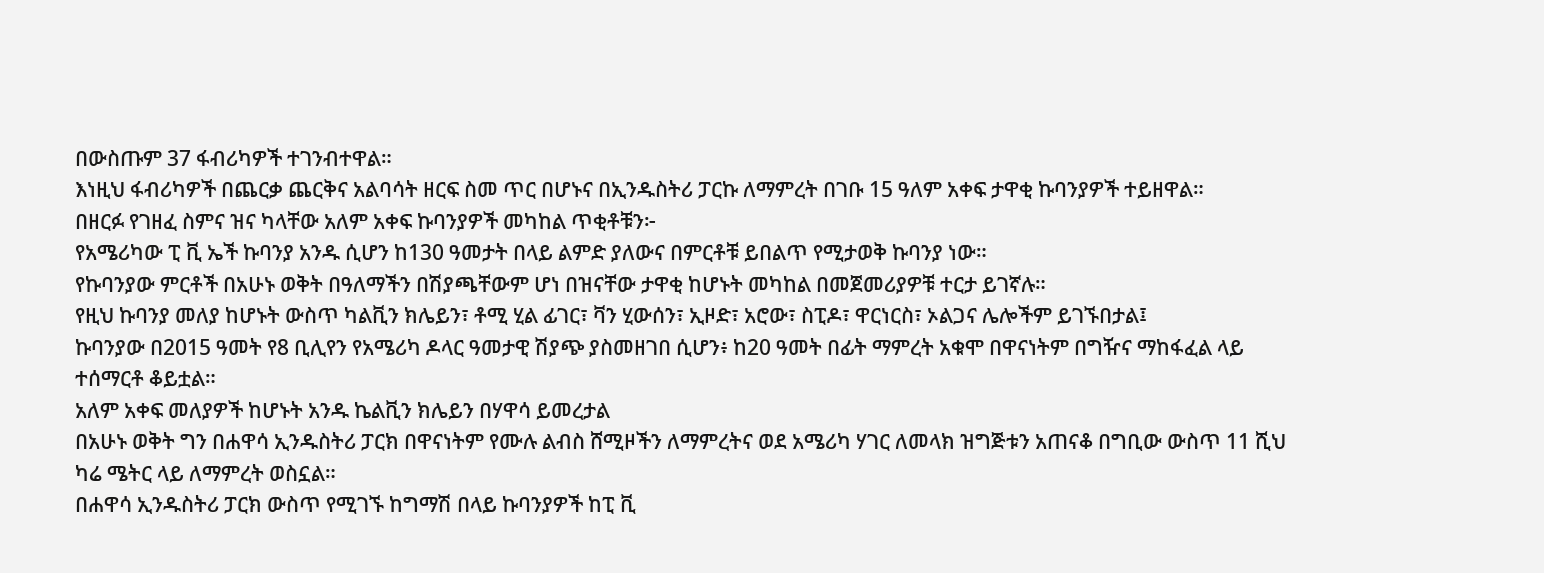በውስጡም 37 ፋብሪካዎች ተገንብተዋል።
እነዚህ ፋብሪካዎች በጨርቃ ጨርቅና አልባሳት ዘርፍ ስመ ጥር በሆኑና በኢንዱስትሪ ፓርኩ ለማምረት በገቡ 15 ዓለም አቀፍ ታዋቂ ኩባንያዎች ተይዘዋል።
በዘርፉ የገዘፈ ስምና ዝና ካላቸው አለም አቀፍ ኩባንያዎች መካከል ጥቂቶቹን፦
የአሜሪካው ፒ ቪ ኤች ኩባንያ አንዱ ሲሆን ከ130 ዓመታት በላይ ልምድ ያለውና በምርቶቹ ይበልጥ የሚታወቅ ኩባንያ ነው።
የኩባንያው ምርቶች በአሁኑ ወቅት በዓለማችን በሽያጫቸውም ሆነ በዝናቸው ታዋቂ ከሆኑት መካከል በመጀመሪያዎቹ ተርታ ይገኛሉ።
የዚህ ኩባንያ መለያ ከሆኑት ውስጥ ካልቪን ክሌይን፣ ቶሚ ሂል ፊገር፣ ቫን ሂውሰን፣ ኢዞድ፣ አሮው፣ ስፒዶ፣ ዋርነርስ፣ ኦልጋና ሌሎችም ይገኙበታል፤
ኩባንያው በ2015 ዓመት የ8 ቢሊየን የአሜሪካ ዶላር ዓመታዊ ሽያጭ ያስመዘገበ ሲሆን፥ ከ20 ዓመት በፊት ማምረት አቁሞ በዋናነትም በግዥና ማከፋፈል ላይ ተሰማርቶ ቆይቷል።
አለም አቀፍ መለያዎች ከሆኑት አንዱ ኬልቪን ክሌይን በሃዋሳ ይመረታል
በአሁኑ ወቅት ግን በሐዋሳ ኢንዱስትሪ ፓርክ በዋናነትም የሙሉ ልብስ ሸሚዞችን ለማምረትና ወደ አሜሪካ ሃገር ለመላክ ዝግጅቱን አጠናቆ በግቢው ውስጥ 11 ሺህ ካሬ ሜትር ላይ ለማምረት ወስኗል።
በሐዋሳ ኢንዱስትሪ ፓርክ ውስጥ የሚገኙ ከግማሽ በላይ ኩባንያዎች ከፒ ቪ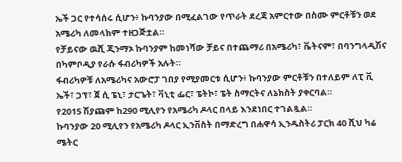ኤች ጋር የተሳሰሩ ሲሆን፥ ኩባንያው በሚፈልገው የጥራት ደረጃ አምርተው በስሙ ምርቶቹን ወደ አሜሪካ ለመላክም ተዘጋጅቷል።
የቻይናው ዉሺ ጂንማኦ ኩባንያም ከመነሻው ቻይና በተጨማሪ በአሜሪካ፣ ቬትናም፣ በባንግላዲሽና በካምቦዲያ የራሱ ፋብሪካዎች አሉት።
ፋብሪካዎቹ ለአሜሪካና አውሮፓ ገበያ የሚያመርቱ ሲሆን፥ ኩባንያው ምርቶቹን በተለይም ለፒ ቪ ኤች፣ ጋፕ፣ ጀ ሲ ፔኒ፣ ታርጌት፣ ቫኒቲ ፌር፣ ፔትኮ፣ ፔት ስማርትና ለኔክስት ያቀርባል።
የ2015 ሽያጩም ከ290 ሚሊየን የአሜሪካ ዶላር በላይ እንደነበር ተገልጿል።
ኩባንያው 20 ሚሊየን የአሜሪካ ዶላር ኢንቨስት በማድረግ በሐዋሳ ኢንዱስትሪ ፓርክ 40 ሺህ ካሬ ሜትር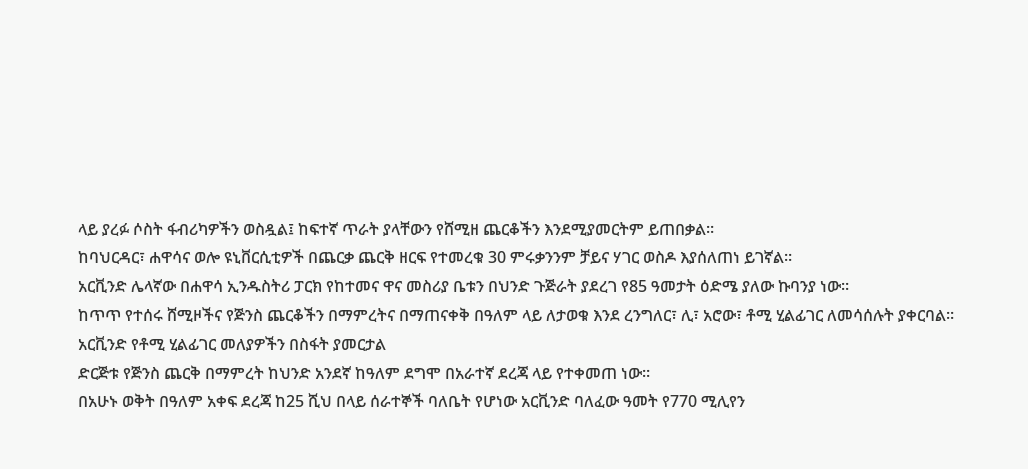ላይ ያረፉ ሶስት ፋብሪካዎችን ወስዷል፤ ከፍተኛ ጥራት ያላቸውን የሸሚዘ ጨርቆችን እንደሚያመርትም ይጠበቃል።
ከባህርዳር፣ ሐዋሳና ወሎ ዩኒቨርሲቲዎች በጨርቃ ጨርቅ ዘርፍ የተመረቁ 30 ምሩቃንንም ቻይና ሃገር ወስዶ እያሰለጠነ ይገኛል።
አርቪንድ ሌላኛው በሐዋሳ ኢንዱስትሪ ፓርክ የከተመና ዋና መስሪያ ቤቱን በህንድ ጉጅራት ያደረገ የ85 ዓመታት ዕድሜ ያለው ኩባንያ ነው።
ከጥጥ የተሰሩ ሸሚዞችና የጅንስ ጨርቆችን በማምረትና በማጠናቀቅ በዓለም ላይ ለታወቁ እንደ ረንግለር፣ ሊ፣ አሮው፣ ቶሚ ሂልፊገር ለመሳሰሉት ያቀርባል።
አርቪንድ የቶሚ ሂልፊገር መለያዎችን በስፋት ያመርታል
ድርጅቱ የጅንስ ጨርቅ በማምረት ከህንድ አንደኛ ከዓለም ደግሞ በአራተኛ ደረጃ ላይ የተቀመጠ ነው።
በአሁኑ ወቅት በዓለም አቀፍ ደረጃ ከ25 ሺህ በላይ ሰራተኞች ባለቤት የሆነው አርቪንድ ባለፈው ዓመት የ770 ሚሊየን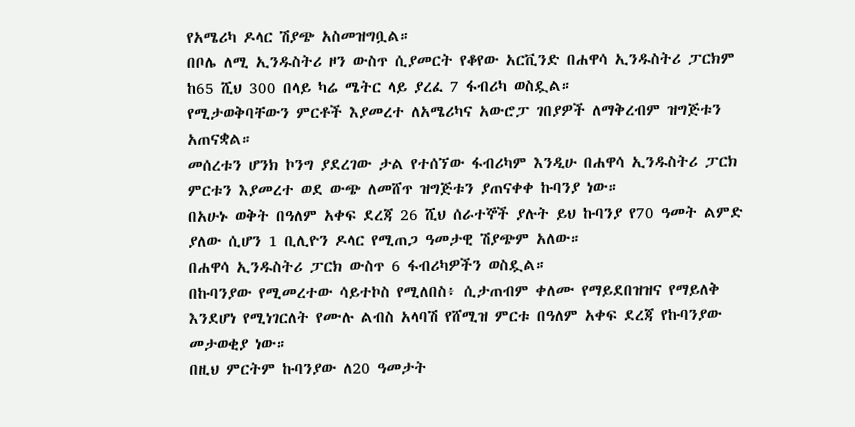የአሜሪካ ዶላር ሽያጭ አስመዝግቧል።
በቦሌ ለሚ ኢንዱስትሪ ዞን ውስጥ ሲያመርት የቆየው አርቪንድ በሐዋሳ ኢንዱስትሪ ፓርክም ከ65 ሺህ 300 በላይ ካሬ ሜትር ላይ ያረፈ 7 ፋብሪካ ወስዷል።
የሚታወቅባቸውን ምርቶች እያመረተ ለአሜሪካና አውሮፓ ገበያዎች ለማቅረብም ዝግጅቱን አጠናቋል።
መሰረቱን ሆንክ ኮንግ ያደረገው ታል የተሰኘው ፋብሪካም እንዲሁ በሐዋሳ ኢንዱስትሪ ፓርክ ምርቱን እያመረተ ወደ ውጭ ለመሸጥ ዝግጅቱን ያጠናቀቀ ኩባንያ ነው።
በአሁኑ ወቅት በዓለም አቀፍ ደረጃ 26 ሺህ ሰራተኞች ያሉት ይህ ኩባንያ የ70 ዓመት ልምድ ያለው ሲሆን 1 ቢሊዮን ዶላር የሚጠጋ ዓመታዊ ሽያጭም አለው።
በሐዋሳ ኢንዱስትሪ ፓርክ ውስጥ 6 ፋብሪካዎችን ወስዷል።
በኩባንያው የሚመረተው ሳይተኮስ የሚለበስ፥ ሲታጠብም ቀለሙ የማይደበዝዝና የማይለቅ እንደሆነ የሚነገርለት የሙሉ ልብስ አላባሽ የሸሚዝ ምርቱ በዓለም አቀፍ ደረጃ የኩባንያው መታወቂያ ነው።
በዚህ ምርትም ኩባንያው ለ20 ዓመታት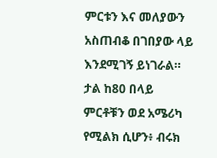ምርቱን እና መለያውን አስጠብቆ በገበያው ላይ እንደሚገኝ ይነገራል።
ታል ከ80 በላይ ምርቶቹን ወደ አሜሪካ የሚልክ ሲሆን፥ ብሩክ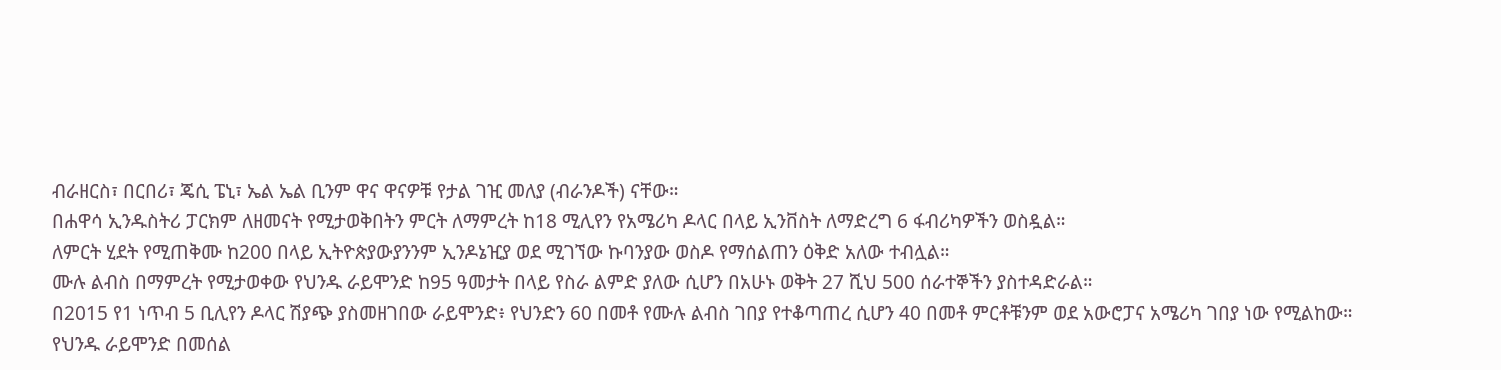ብራዘርስ፣ በርበሪ፣ ጄሲ ፔኒ፣ ኤል ኤል ቢንም ዋና ዋናዎቹ የታል ገዢ መለያ (ብራንዶች) ናቸው።
በሐዋሳ ኢንዱስትሪ ፓርክም ለዘመናት የሚታወቅበትን ምርት ለማምረት ከ18 ሚሊየን የአሜሪካ ዶላር በላይ ኢንቨስት ለማድረግ 6 ፋብሪካዎችን ወስዷል።
ለምርት ሂደት የሚጠቅሙ ከ200 በላይ ኢትዮጵያውያንንም ኢንዶኔዢያ ወደ ሚገኘው ኩባንያው ወስዶ የማሰልጠን ዕቅድ አለው ተብሏል።
ሙሉ ልብስ በማምረት የሚታወቀው የህንዱ ራይሞንድ ከ95 ዓመታት በላይ የስራ ልምድ ያለው ሲሆን በአሁኑ ወቅት 27 ሺህ 500 ሰራተኞችን ያስተዳድራል።
በ2015 የ1 ነጥብ 5 ቢሊየን ዶላር ሽያጭ ያስመዘገበው ራይሞንድ፥ የህንድን 60 በመቶ የሙሉ ልብስ ገበያ የተቆጣጠረ ሲሆን 40 በመቶ ምርቶቹንም ወደ አውሮፓና አሜሪካ ገበያ ነው የሚልከው።
የህንዱ ራይሞንድ በመሰል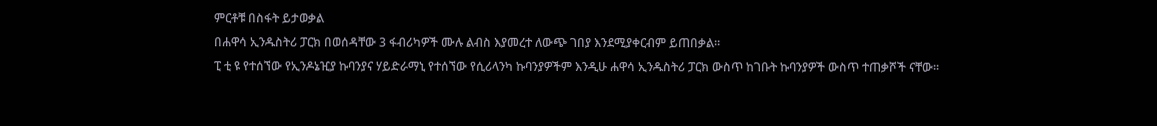ምርቶቹ በስፋት ይታወቃል
በሐዋሳ ኢንዱስትሪ ፓርክ በወሰዳቸው 3 ፋብሪካዎች ሙሉ ልብስ እያመረተ ለውጭ ገበያ እንደሚያቀርብም ይጠበቃል።
ፒ ቲ ዩ የተሰኘው የኢንዶኔዢያ ኩባንያና ሃይድራማኒ የተሰኘው የሲሪላንካ ኩባንያዎችም እንዲሁ ሐዋሳ ኢንዱስትሪ ፓርክ ውስጥ ከገቡት ኩባንያዎች ውስጥ ተጠቃሾች ናቸው።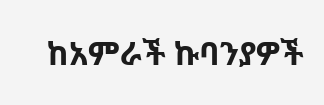ከአምራች ኩባንያዎች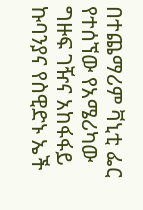በተጨማሪም ቫኒቲ ፌር የተሰኘው የአሜሪካው ግዙፍ ገዥና አከፋፋይ ኩባንያና የስዊድኑ ኤች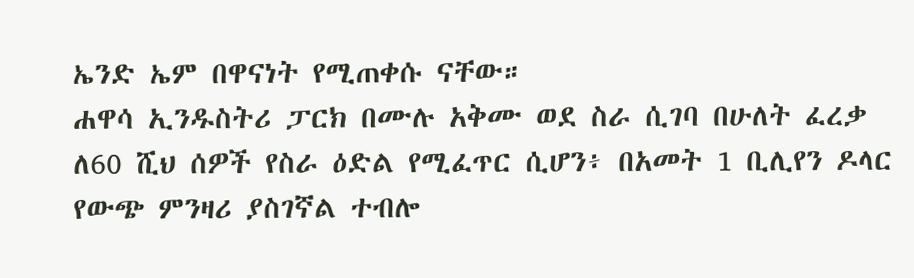ኤንድ ኤም በዋናነት የሚጠቀሱ ናቸው።
ሐዋሳ ኢንዱስትሪ ፓርክ በሙሉ አቅሙ ወደ ስራ ሲገባ በሁለት ፈረቃ ለ60 ሺህ ሰዎች የስራ ዕድል የሚፈጥር ሲሆን፥ በአመት 1 ቢሊየን ዶላር የውጭ ምንዛሪ ያስገኛል ተብሎ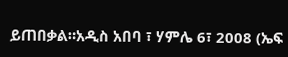ይጠበቃል።አዲስ አበባ ፣ ሃምሌ 6፣ 2008 (ኤፍ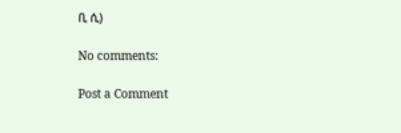ቢ ሲ)

No comments:

Post a Comment